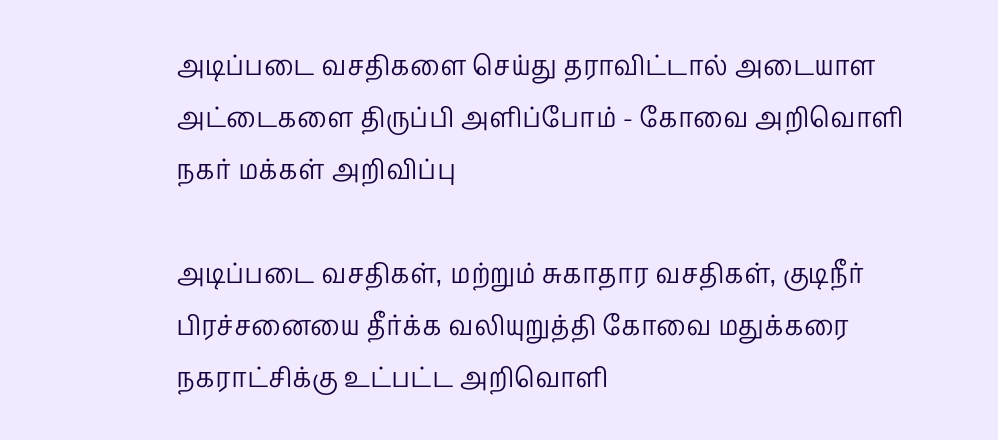அடிப்படை வசதிகளை செய்து தராவிட்டால் அடையாள அட்டைகளை திருப்பி அளிப்போம் - கோவை அறிவொளி நகர் மக்கள் அறிவிப்பு

அடிப்படை வசதிகள், மற்றும் சுகாதார வசதிகள், குடிநீர் பிரச்சனையை தீர்க்க வலியுறுத்தி கோவை மதுக்கரை நகராட்சிக்கு உட்பட்ட அறிவொளி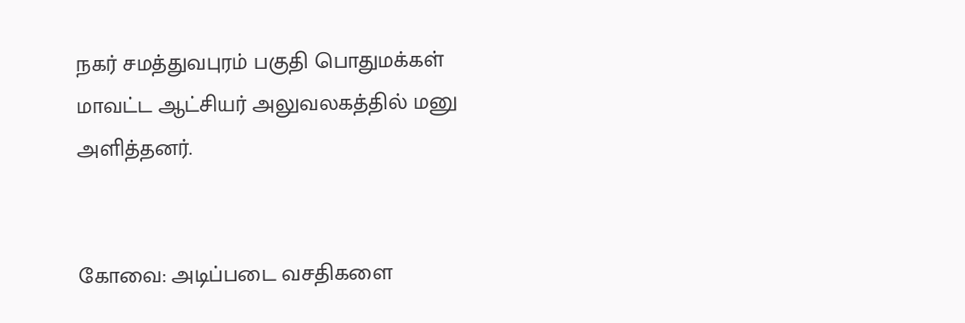நகர் சமத்துவபுரம் பகுதி பொதுமக்கள் மாவட்ட ஆட்சியர் அலுவலகத்தில் மனு அளித்தனர்.


கோவை: அடிப்படை வசதிகளை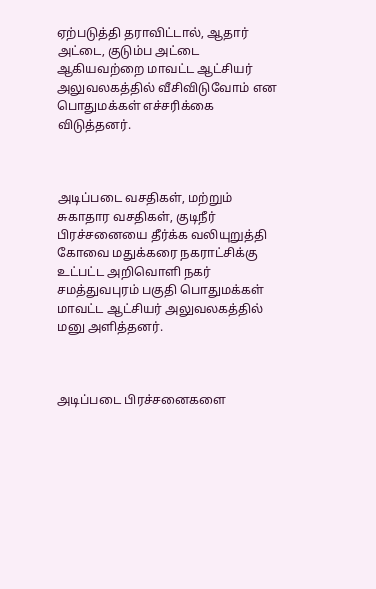ஏற்படுத்தி தராவிட்டால், ஆதார் அட்டை, குடும்ப அட்டை ஆகியவற்றை மாவட்ட ஆட்சியர் அலுவலகத்தில் வீசிவிடுவோம் என பொதுமக்கள் எச்சரிக்கை விடுத்தனர்.



அடிப்படை வசதிகள், மற்றும் சுகாதார வசதிகள், குடிநீர் பிரச்சனையை தீர்க்க வலியுறுத்தி கோவை மதுக்கரை நகராட்சிக்கு உட்பட்ட அறிவொளி நகர் சமத்துவபுரம் பகுதி பொதுமக்கள் மாவட்ட ஆட்சியர் அலுவலகத்தில் மனு அளித்தனர்.



அடிப்படை பிரச்சனைகளை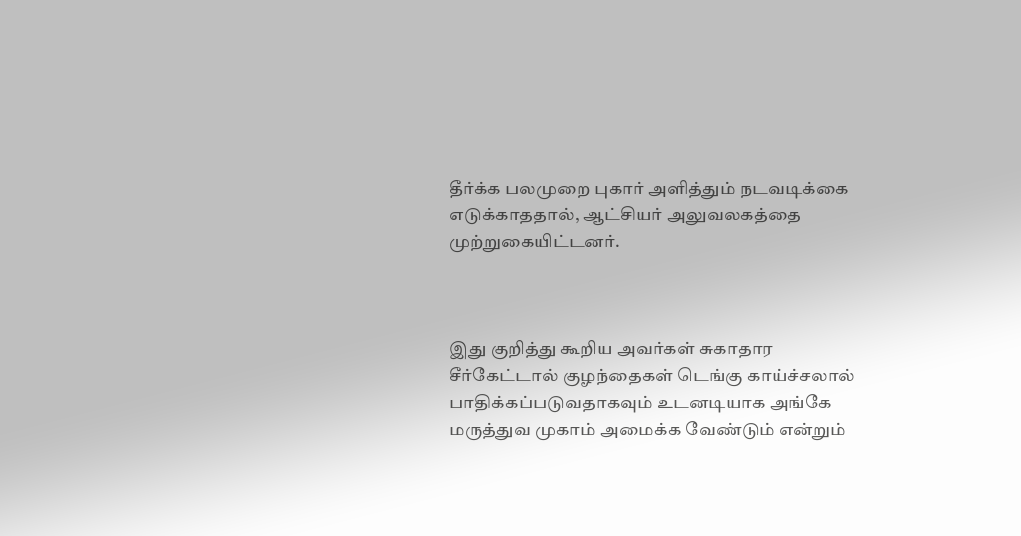தீர்க்க பலமுறை புகார் அளித்தும் நடவடிக்கை எடுக்காததால், ஆட்சியர் அலுவலகத்தை முற்றுகையிட்டனர்.



இது குறித்து கூறிய அவர்கள் சுகாதார சீர்கேட்டால் குழந்தைகள் டெங்கு காய்ச்சலால் பாதிக்கப்படுவதாகவும் உடனடியாக அங்கே மருத்துவ முகாம் அமைக்க வேண்டும் என்றும்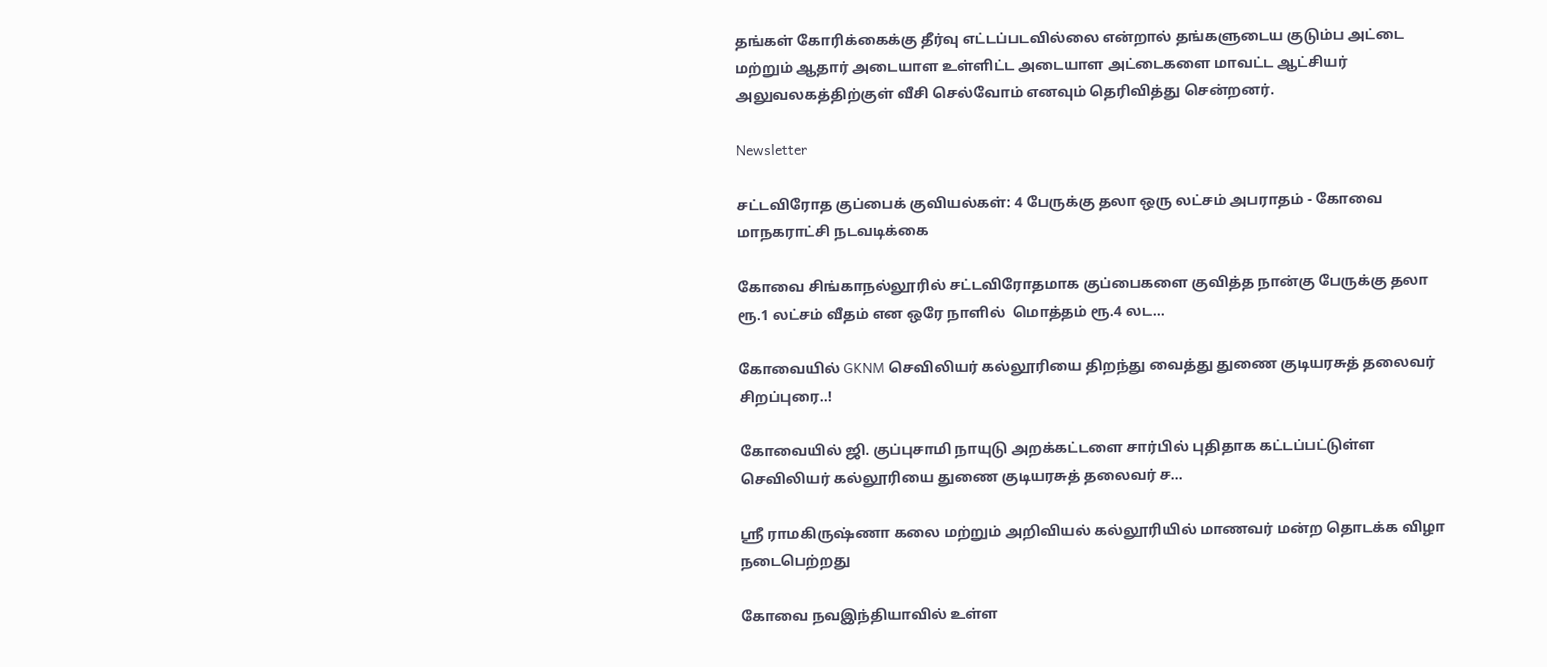தங்கள் கோரிக்கைக்கு தீர்வு எட்டப்படவில்லை என்றால் தங்களுடைய குடும்ப அட்டை மற்றும் ஆதார் அடையாள உள்ளிட்ட அடையாள அட்டைகளை மாவட்ட ஆட்சியர் அலுவலகத்திற்குள் வீசி செல்வோம் எனவும் தெரிவித்து சென்றனர்.

Newsletter

சட்டவிரோத குப்பைக் குவியல்கள்: 4 பேருக்கு தலா ஒரு லட்சம் அபராதம் - கோவை மாநகராட்சி நடவடிக்கை

கோவை சிங்காநல்லூரில் சட்டவிரோதமாக குப்பைகளை குவித்த நான்கு பேருக்கு தலா ரூ.1 லட்சம் வீதம் என ஒரே நாளில்  மொத்தம் ரூ.4 லட...

கோவையில் GKNM செவிலியர் கல்லூரியை திறந்து வைத்து துணை குடியரசுத் தலைவர் சிறப்புரை..!

கோவையில் ஜி. குப்புசாமி நாயுடு அறக்கட்டளை சார்பில் புதிதாக கட்டப்பட்டுள்ள செவிலியர் கல்லூரியை துணை குடியரசுத் தலைவர் ச...

ஸ்ரீ ராமகிருஷ்ணா கலை மற்றும் அறிவியல் கல்லூரியில் மாணவர் மன்ற தொடக்க விழா நடைபெற்றது

கோவை நவஇந்தியாவில் உள்ள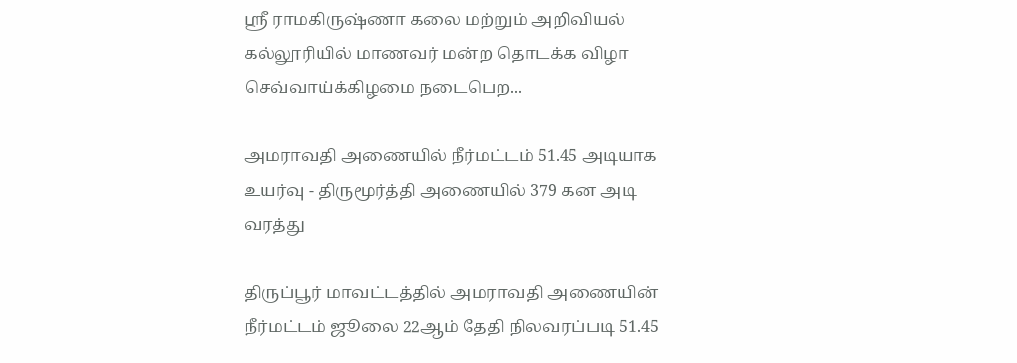ஸ்ரீ ராமகிருஷ்ணா கலை மற்றும் அறிவியல் கல்லூரியில் மாணவர் மன்ற தொடக்க விழா செவ்வாய்க்கிழமை நடைபெற...

அமராவதி அணையில் நீர்மட்டம் 51.45 அடியாக உயர்வு - திருமூர்த்தி அணையில் 379 கன அடி வரத்து

திருப்பூர் மாவட்டத்தில் அமராவதி அணையின் நீர்மட்டம் ஜூலை 22ஆம் தேதி நிலவரப்படி 51.45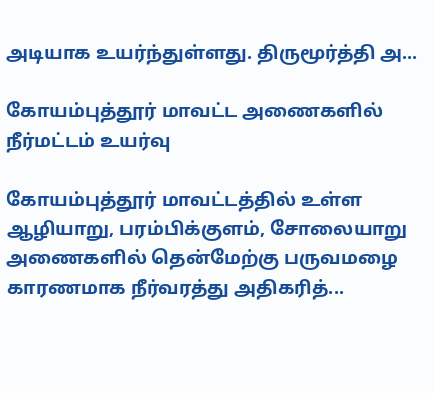அடியாக உயர்ந்துள்ளது. திருமூர்த்தி அ...

கோயம்புத்தூர் மாவட்ட அணைகளில் நீர்மட்டம் உயர்வு

கோயம்புத்தூர் மாவட்டத்தில் உள்ள ஆழியாறு, பரம்பிக்குளம், சோலையாறு அணைகளில் தென்மேற்கு பருவமழை காரணமாக நீர்வரத்து அதிகரித்...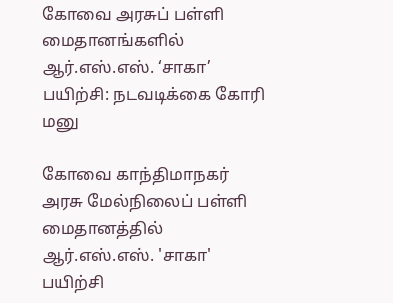கோவை அரசுப் பள்ளி மைதானங்களில் ஆர்.எஸ்.எஸ். ‘சாகா’ பயிற்சி: நடவடிக்கை கோரி மனு

கோவை காந்திமாநகர் அரசு மேல்நிலைப் பள்ளி மைதானத்தில் ஆர்.எஸ்.எஸ். 'சாகா' பயிற்சி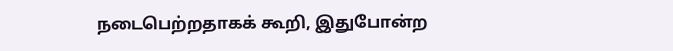நடைபெற்றதாகக் கூறி, இதுபோன்ற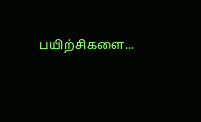பயிற்சிகளை...